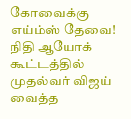கோவைக்கு எய்ம்ஸ் தேவை! நிதி ஆயோக் கூட்டத்தில் முதல்வர் விஜய் வைத்த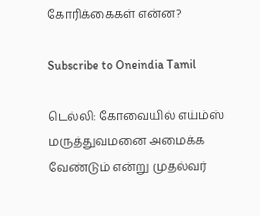கோரிக்கைகள் என்ன?

Subscribe to Oneindia Tamil

டெல்லி: கோவையில் எய்ம்ஸ் மருத்துவமனை அமைக்க வேண்டும் என்று முதல்வர்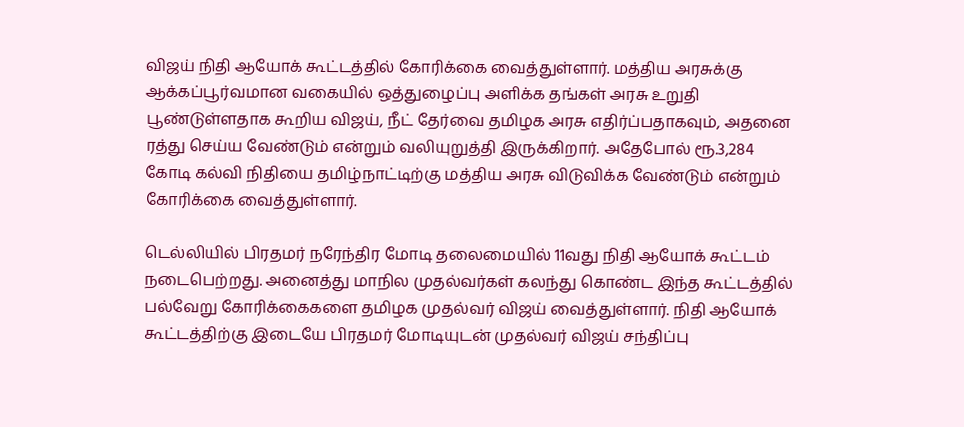விஜய் நிதி ஆயோக் கூட்டத்தில் கோரிக்கை வைத்துள்ளார். மத்திய அரசுக்கு ஆக்கப்பூர்வமான வகையில் ஒத்துழைப்பு அளிக்க தங்கள் அரசு உறுதி பூண்டுள்ளதாக கூறிய விஜய், நீட் தேர்வை தமிழக அரசு எதிர்ப்பதாகவும், அதனை ரத்து செய்ய வேண்டும் என்றும் வலியுறுத்தி இருக்கிறார். அதேபோல் ரூ.3,284 கோடி கல்வி நிதியை தமிழ்நாட்டிற்கு மத்திய அரசு விடுவிக்க வேண்டும் என்றும் கோரிக்கை வைத்துள்ளார்.

டெல்லியில் பிரதமர் நரேந்திர மோடி தலைமையில் 11வது நிதி ஆயோக் கூட்டம் நடைபெற்றது. அனைத்து மாநில முதல்வர்கள் கலந்து கொண்ட இந்த கூட்டத்தில் பல்வேறு கோரிக்கைகளை தமிழக முதல்வர் விஜய் வைத்துள்ளார். நிதி ஆயோக் கூட்டத்திற்கு இடையே பிரதமர் மோடியுடன் முதல்வர் விஜய் சந்திப்பு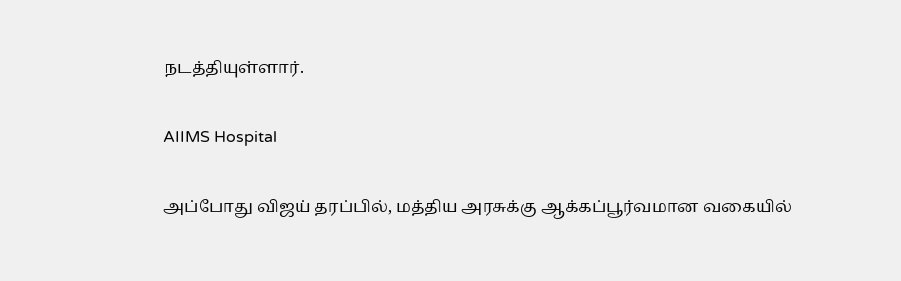நடத்தியுள்ளார்.

AIIMS Hospital

அப்போது விஜய் தரப்பில், மத்திய அரசுக்கு ஆக்கப்பூர்வமான வகையில்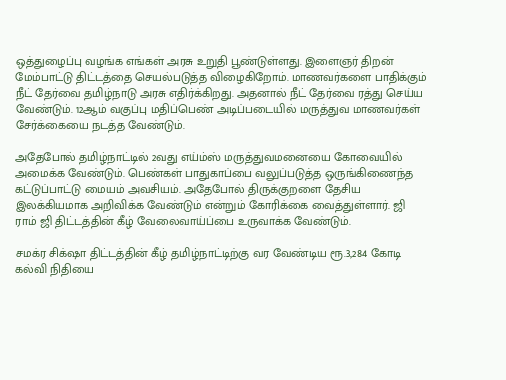ஒத்துழைப்பு வழங்க எங்கள் அரசு உறுதி பூண்டுள்ளது. இளைஞர் திறன் மேம்பாட்டு திட்டத்தை செயல்படுத்த விழைகிறோம். மாணவர்களை பாதிக்கும் நீட் தேர்வை தமிழ்நாடு அரசு எதிர்க்கிறது. அதனால் நீட் தேர்வை ரத்து செய்ய வேண்டும். 12ஆம் வகுப்பு மதிப்பெண் அடிப்படையில் மருத்துவ மாணவர்கள் சேர்க்கையை நடத்த வேண்டும்.

அதேபோல் தமிழ்நாட்டில் 2வது எய்ம்ஸ் மருத்துவமனையை கோவையில் அமைக்க வேண்டும். பெண்கள் பாதுகாப்பை வலுப்படுத்த ஒருங்கிணைந்த கட்டுப்பாட்டு மையம் அவசியம். அதேபோல் திருக்குறளை தேசிய இலக்கியமாக அறிவிக்க வேண்டும் என்றும் கோரிக்கை வைத்துள்ளார். ஜி ராம் ஜி திட்டத்தின் கீழ் வேலைவாய்ப்பை உருவாக்க வேண்டும்.

சமக்ர சிக்‌ஷா திட்டத்தின் கீழ் தமிழ்நாட்டிற்கு வர வேண்டிய ரூ.3,284 கோடி கல்வி நிதியை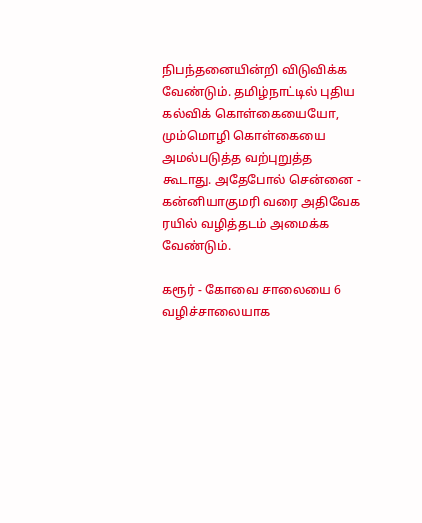நிபந்தனையின்றி விடுவிக்க வேண்டும். தமிழ்நாட்டில் புதிய கல்விக் கொள்கையையோ, மும்மொழி கொள்கையை அமல்படுத்த வற்புறுத்த கூடாது. அதேபோல் சென்னை - கன்னியாகுமரி வரை அதிவேக ரயில் வழித்தடம் அமைக்க வேண்டும்.

கரூர் - கோவை சாலையை 6 வழிச்சாலையாக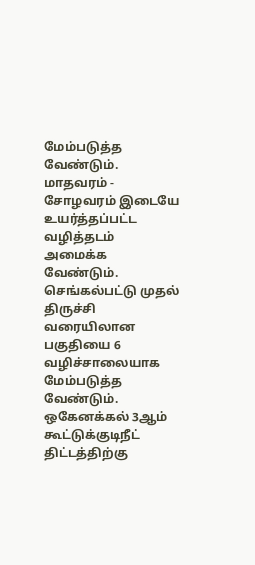மேம்படுத்த வேண்டும். மாதவரம் - சோழவரம் இடையே உயர்த்தப்பட்ட வழித்தடம் அமைக்க வேண்டும். செங்கல்பட்டு முதல் திருச்சி வரையிலான பகுதியை 6 வழிச்சாலையாக மேம்படுத்த வேண்டும். ஒகேனக்கல் 3ஆம் கூட்டுக்குடிநீட் திட்டத்திற்கு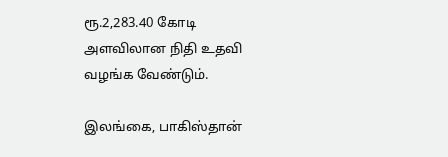ரூ.2,283.40 கோடி அளவிலான நிதி உதவி வழங்க வேண்டும்.

இலங்கை, பாகிஸ்தான்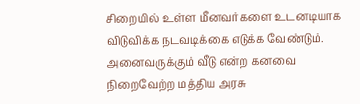சிறையில் உள்ள மீனவர்களை உடனடியாக விடுவிக்க நடவடிக்கை எடுக்க வேண்டும். அனைவருக்கும் வீடு என்ற கனவை நிறைவேற்ற மத்திய அரசு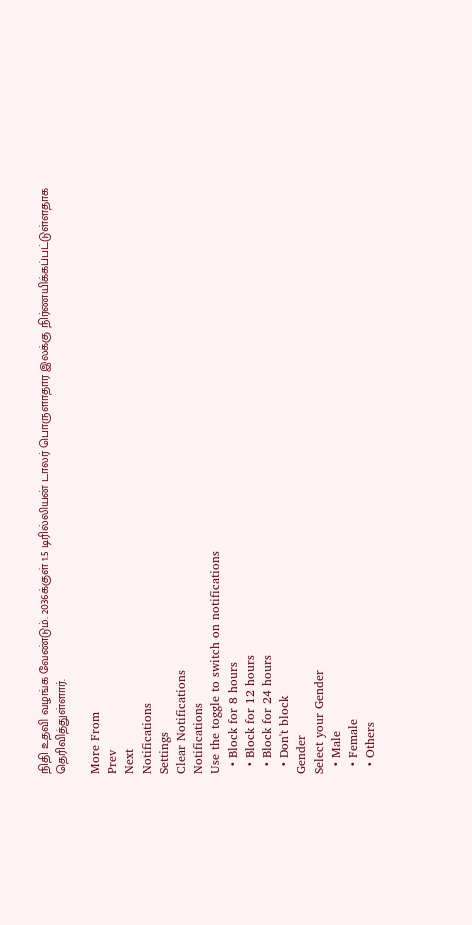நிதி உதவி வழங்க வேண்டும். 2036க்குள் 1.5 டிரில்லியன் டாலர் பொருளாதார இலக்கு நிர்ணயிக்கப்பட்டுள்ளதாக தெரிவித்துள்ளார்.

More From
Prev
Next
Notifications
Settings
Clear Notifications
Notifications
Use the toggle to switch on notifications
  • Block for 8 hours
  • Block for 12 hours
  • Block for 24 hours
  • Don't block
Gender
Select your Gender
  • Male
  • Female
  • Others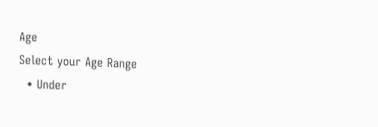Age
Select your Age Range
  • Under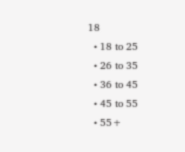18
  • 18 to 25
  • 26 to 35
  • 36 to 45
  • 45 to 55
  • 55+